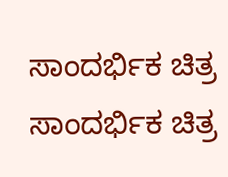ಸಾಂದರ್ಭಿಕ ಚಿತ್ರ
ಸಾಂದರ್ಭಿಕ ಚಿತ್ರ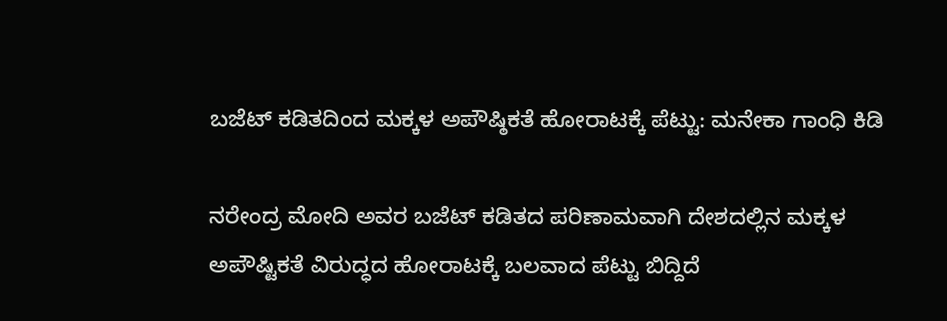ಬಜೆಟ್ ಕಡಿತದಿಂದ ಮಕ್ಕಳ ಅಪೌಷ್ಠಿಕತೆ ಹೋರಾಟಕ್ಕೆ ಪೆಟ್ಟು: ಮನೇಕಾ ಗಾಂಧಿ ಕಿಡಿ

ನರೇಂದ್ರ ಮೋದಿ ಅವರ ಬಜೆಟ್‌ ಕಡಿತದ ಪರಿಣಾಮವಾಗಿ ದೇಶದಲ್ಲಿನ ಮಕ್ಕಳ ಅಪೌಷ್ಟಿಕತೆ ವಿರುದ್ಧದ ಹೋರಾಟಕ್ಕೆ ಬಲವಾದ ಪೆಟ್ಟು ಬಿದ್ದಿದೆ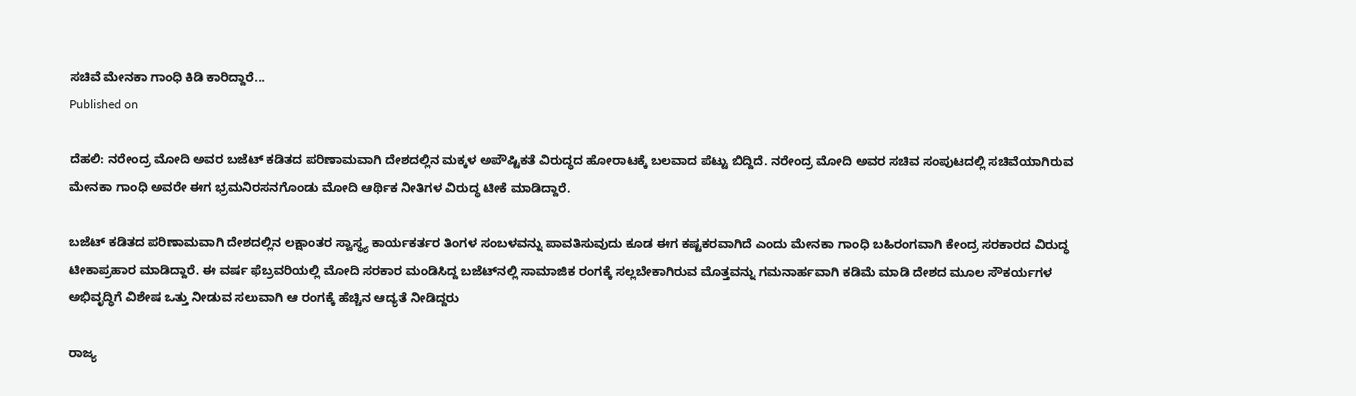ಸಚಿವೆ ಮೇನಕಾ ಗಾಂಧಿ ಕಿಡಿ ಕಾರಿದ್ದಾರೆ...
Published on

ದೆಹಲಿ: ನರೇಂದ್ರ ಮೋದಿ ಅವರ ಬಜೆಟ್‌ ಕಡಿತದ ಪರಿಣಾಮವಾಗಿ ದೇಶದಲ್ಲಿನ ಮಕ್ಕಳ ಅಪೌಷ್ಟಿಕತೆ ವಿರುದ್ಧದ ಹೋರಾಟಕ್ಕೆ ಬಲವಾದ ಪೆಟ್ಟು ಬಿದ್ದಿದೆ. ನರೇಂದ್ರ ಮೋದಿ ಅವರ ಸಚಿವ ಸಂಪುಟದಲ್ಲಿ ಸಚಿವೆಯಾಗಿರುವ ಮೇನಕಾ ಗಾಂಧಿ ಅವರೇ ಈಗ ಭ್ರಮನಿರಸನಗೊಂಡು ಮೋದಿ ಆರ್ಥಿಕ ನೀತಿಗಳ ವಿರುದ್ಧ ಟೀಕೆ ಮಾಡಿದ್ದಾರೆ.

ಬಜೆಟ್‌ ಕಡಿತದ ಪರಿಣಾಮವಾಗಿ ದೇಶದಲ್ಲಿನ ಲಕ್ಷಾಂತರ ಸ್ವಾಸ್ಥ್ಯ ಕಾರ್ಯಕರ್ತರ ತಿಂಗಳ ಸಂಬಳವನ್ನು ಪಾವತಿಸುವುದು ಕೂಡ ಈಗ ಕಷ್ಟಕರವಾಗಿದೆ ಎಂದು ಮೇನಕಾ ಗಾಂಧಿ ಬಹಿರಂಗವಾಗಿ ಕೇಂದ್ರ ಸರಕಾರದ ವಿರುದ್ಧ ಟೀಕಾಪ್ರಹಾರ ಮಾಡಿದ್ದಾರೆ. ಈ ವರ್ಷ ಫೆಬ್ರವರಿಯಲ್ಲಿ ಮೋದಿ ಸರಕಾರ ಮಂಡಿಸಿದ್ದ ಬಜೆಟ್‌ನಲ್ಲಿ ಸಾಮಾಜಿಕ ರಂಗಕ್ಕೆ ಸಲ್ಲಬೇಕಾಗಿರುವ ಮೊತ್ತವನ್ನು ಗಮನಾರ್ಹವಾಗಿ ಕಡಿಮೆ ಮಾಡಿ ದೇಶದ ಮೂಲ ಸೌಕರ್ಯಗಳ ಅಭಿವೃದ್ಧಿಗೆ ವಿಶೇಷ ಒತ್ತು ನೀಡುವ ಸಲುವಾಗಿ ಆ ರಂಗಕ್ಕೆ ಹೆಚ್ಚಿನ ಆದ್ಯತೆ ನೀಡಿದ್ದರು

ರಾಜ್ಯ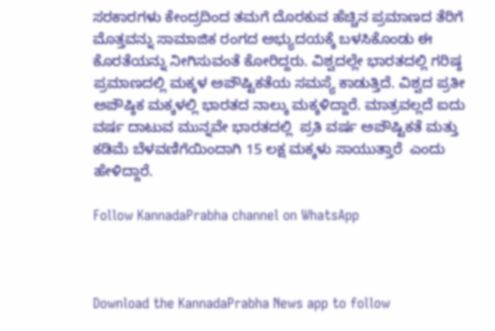ಸರಕಾರಗಳು ಕೇಂದ್ರದಿಂದ ತಮಗೆ ದೊರಕುವ ಹೆಚ್ಚಿನ ಪ್ರಮಾಣದ ತೆರಿಗೆ ಮೊತ್ತವನ್ನು ಸಾಮಾಜಿಕ ರಂಗದ ಅಭ್ಯುದಯಕ್ಕೆ ಬಳಸಿಕೊಂಡು ಈ ಕೊರತೆಯನ್ನು ನೀಗಿಸುವಂತೆ ಕೋರಿದ್ದರು. ವಿಶ್ವದಲ್ಲೇ ಭಾರತದಲ್ಲಿ ಗರಿಷ್ಠ ಪ್ರಮಾಣದಲ್ಲಿ ಮಕ್ಕಳ ಅಪೌಷ್ಟಿಕತೆಯ ಸಮಸ್ಯೆ ಕಾಡುತ್ತಿದೆ. ವಿಶ್ವದ ಪ್ರತೀ ಅಪೌಷ್ಠಿಕ ಮಕ್ಕಳಲ್ಲಿ ಭಾರತದ ನಾಲ್ಕು ಮಕ್ಕಳಿದ್ದಾರೆ. ಮಾತ್ರವಲ್ಲದೆ ಐದು ವರ್ಷ ದಾಟುವ ಮುನ್ನವೇ ಭಾರತದಲ್ಲಿ  ಪ್ರತಿ ವರ್ಷ ಅಪೌಷ್ಟಿಕತೆ ಮತ್ತು ಕಡಿಮೆ ಬೆಳವಣಿಗೆಯಿಂದಾಗಿ 15 ಲಕ್ಷ ಮಕ್ಕಳು ಸಾಯುತ್ತಾರೆ  ಎಂದು ಹೇಳಿದ್ದಾರೆ.

Follow KannadaPrabha channel on WhatsApp



Download the KannadaPrabha News app to follow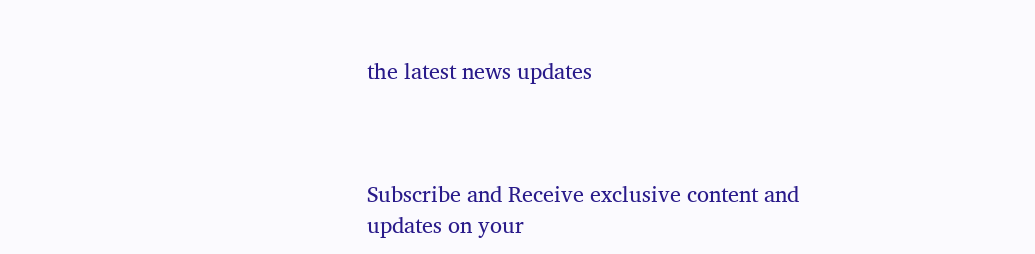the latest news updates



Subscribe and Receive exclusive content and updates on your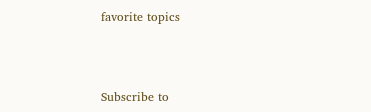favorite topics



Subscribe to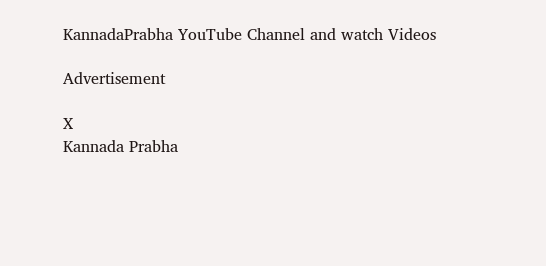KannadaPrabha YouTube Channel and watch Videos

Advertisement

X
Kannada Prabha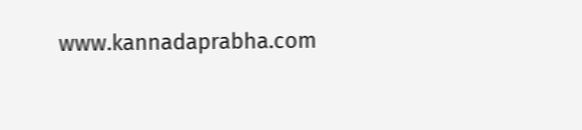www.kannadaprabha.com